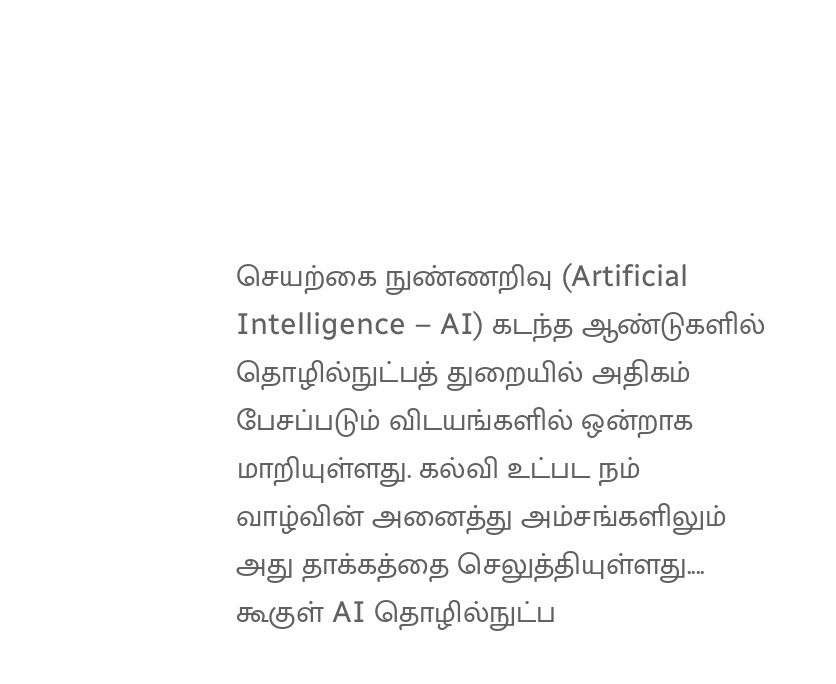செயற்கை நுண்ணறிவு (Artificial Intelligence – AI) கடந்த ஆண்டுகளில் தொழில்நுட்பத் துறையில் அதிகம் பேசப்படும் விடயங்களில் ஒன்றாக மாறியுள்ளது. கல்வி உட்பட நம் வாழ்வின் அனைத்து அம்சங்களிலும் அது தாக்கத்தை செலுத்தியுள்ளது....
கூகுள் AI தொழில்நுட்ப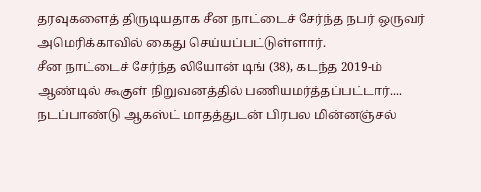தரவுகளைத் திருடியதாக சீன நாட்டைச் சேர்ந்த நபர் ஒருவர் அமெரிக்காவில் கைது செய்யப்பட்டுள்ளார்.
சீன நாட்டைச் சேர்ந்த லியோன் டிங் (38), கடந்த 2019-ம் ஆண்டில் கூகுள் நிறுவனத்தில் பணியமர்த்தப்பட்டார்....
நடப்பாண்டு ஆகஸ்ட் மாதத்துடன் பிரபல மின்னஞ்சல்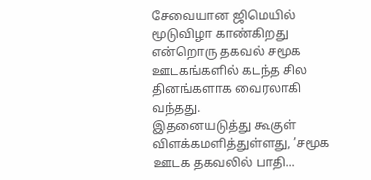சேவையான ஜிமெயில் மூடுவிழா காண்கிறது என்றொரு தகவல் சமூக ஊடகங்களில் கடந்த சில தினங்களாக வைரலாகி வந்தது.
இதனையடுத்து கூகுள் விளக்கமளித்துள்ளது, ’சமூக ஊடக தகவலில் பாதி...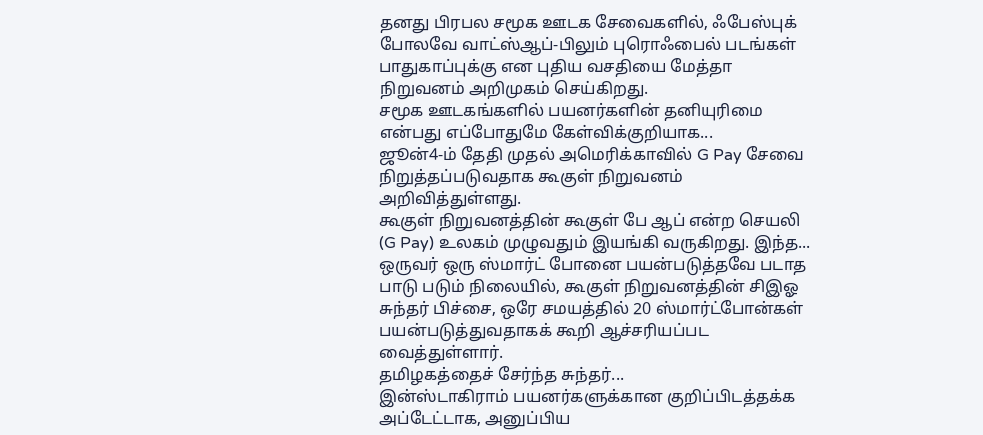தனது பிரபல சமூக ஊடக சேவைகளில், ஃபேஸ்புக் போலவே வாட்ஸ்ஆப்-பிலும் புரொஃபைல் படங்கள் பாதுகாப்புக்கு என புதிய வசதியை மேத்தா நிறுவனம் அறிமுகம் செய்கிறது.
சமூக ஊடகங்களில் பயனர்களின் தனியுரிமை என்பது எப்போதுமே கேள்விக்குறியாக...
ஜூன்4-ம் தேதி முதல் அமெரிக்காவில் G Pay சேவை நிறுத்தப்படுவதாக கூகுள் நிறுவனம் அறிவித்துள்ளது.
கூகுள் நிறுவனத்தின் கூகுள் பே ஆப் என்ற செயலி (G Pay) உலகம் முழுவதும் இயங்கி வருகிறது. இந்த...
ஒருவர் ஒரு ஸ்மார்ட் போனை பயன்படுத்தவே படாத பாடு படும் நிலையில், கூகுள் நிறுவனத்தின் சிஇஓ சுந்தர் பிச்சை, ஒரே சமயத்தில் 20 ஸ்மார்ட்போன்கள் பயன்படுத்துவதாகக் கூறி ஆச்சரியப்பட வைத்துள்ளார்.
தமிழகத்தைச் சேர்ந்த சுந்தர்...
இன்ஸ்டாகிராம் பயனர்களுக்கான குறிப்பிடத்தக்க அப்டேட்டாக, அனுப்பிய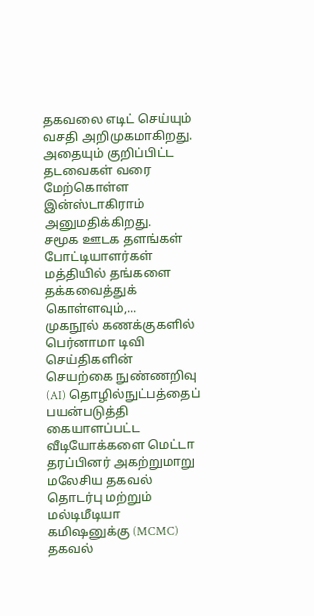தகவலை எடிட் செய்யும் வசதி அறிமுகமாகிறது. அதையும் குறிப்பிட்ட தடவைகள் வரை மேற்கொள்ள இன்ஸ்டாகிராம் அனுமதிக்கிறது.
சமூக ஊடக தளங்கள் போட்டியாளர்கள் மத்தியில் தங்களை தக்கவைத்துக் கொள்ளவும்,...
முகநூல் கணக்குகளில் பெர்னாமா டிவி செய்திகளின் செயற்கை நுண்ணறிவு (AI) தொழில்நுட்பத்தைப் பயன்படுத்தி கையாளப்பட்ட வீடியோக்களை மெட்டா தரப்பினர் அகற்றுமாறு மலேசிய தகவல் தொடர்பு மற்றும் மல்டிமீடியா கமிஷனுக்கு (MCMC) தகவல்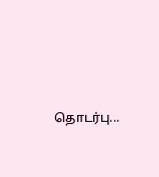தொடர்பு...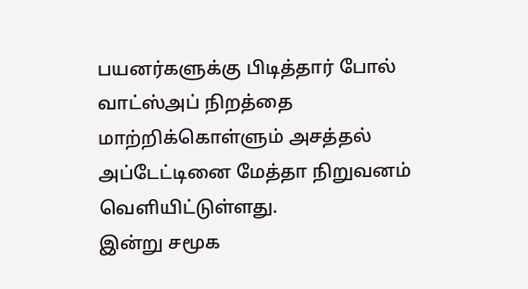பயனர்களுக்கு பிடித்தார் போல் வாட்ஸ்அப் நிறத்தை மாற்றிக்கொள்ளும் அசத்தல் அப்டேட்டினை மேத்தா நிறுவனம் வெளியிட்டுள்ளது.
இன்று சமூக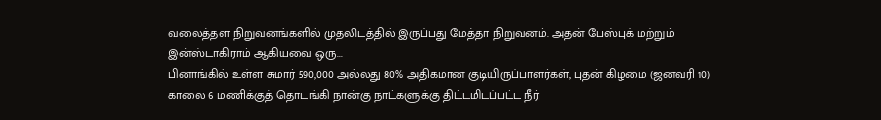வலைத்தள நிறுவனங்களில் முதலிடத்தில் இருப்பது மேத்தா நிறுவனம். அதன் பேஸ்புக் மற்றும் இன்ஸ்டாகிராம் ஆகியவை ஒரு...
பினாங்கில் உள்ள சுமார் 590,000 அல்லது 80% அதிகமான குடியிருப்பாளர்கள், புதன் கிழமை (ஜனவரி 10) காலை 6 மணிக்குத் தொடங்கி நான்கு நாட்களுக்கு திட்டமிடப்பட்ட நீர்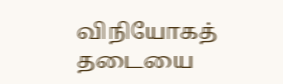விநியோகத் தடையை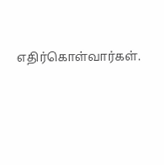எதிர்கொள்வார்கள்.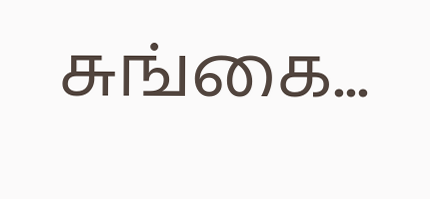சுங்கை...